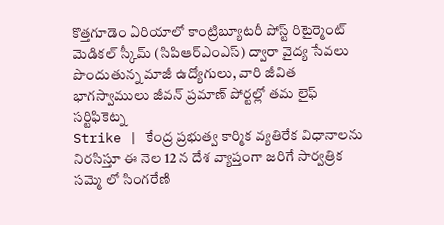కొత్తగూడెం ఏరియాలో కాంట్రిబ్యూటరీ పోస్ట్ రిటైర్మెంట్ మెడికల్ స్కీమ్ (సిపిఆర్ఎంఎస్) ద్వారా వైద్య సేవలు పొందుతున్న మాజీ ఉద్యోగులు, వారి జీవిత భాగస్వాములు జీవన్ ప్రమాణ్ పోర్టల్లో తమ లైఫ్ సర్టిఫికెట్న
Strike | కేంద్ర ప్రభుత్వ కార్మిక వ్యతిరేక విధానాలను నిరసిస్తూ ఈ నెల 12 న దేశ వ్యాప్తంగా జరిగే సార్వత్రిక సమ్మె లో సింగరేణి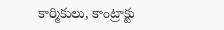కార్మికులు, కాంట్రాక్టు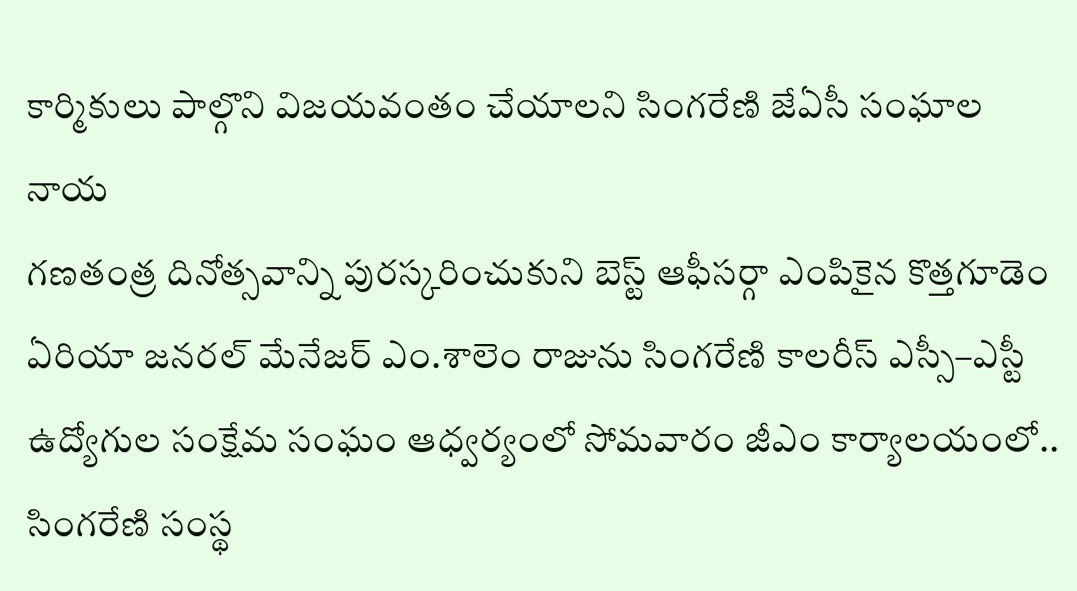కార్మికులు పాల్గొని విజయవంతం చేయాలని సింగరేణి జేఏసీ సంఘాల నాయ
గణతంత్ర దినోత్సవాన్ని పురస్కరించుకుని బెస్ట్ ఆఫీసర్గా ఎంపికైన కొత్తగూడెం ఏరియా జనరల్ మేనేజర్ ఎం.శాలెం రాజును సింగరేణి కాలరీస్ ఎస్సీ–ఎస్టీ ఉద్యోగుల సంక్షేమ సంఘం ఆధ్వర్యంలో సోమవారం జీఎం కార్యాలయంలో..
సింగరేణి సంస్థ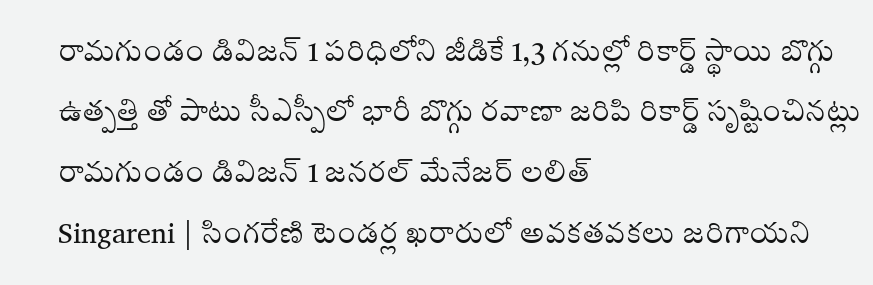రామగుండం డివిజన్ 1 పరిధిలోని జీడికే 1,3 గనుల్లో రికార్డ్ స్థాయి బొగ్గు ఉత్పత్తి తో పాటు సీఎస్పీలో భారీ బొగ్గు రవాణా జరిపి రికార్డ్ సృష్టించినట్లు రామగుండం డివిజన్ 1 జనరల్ మేనేజర్ లలిత్
Singareni | సింగరేణి టెండర్ల ఖరారులో అవకతవకలు జరిగాయని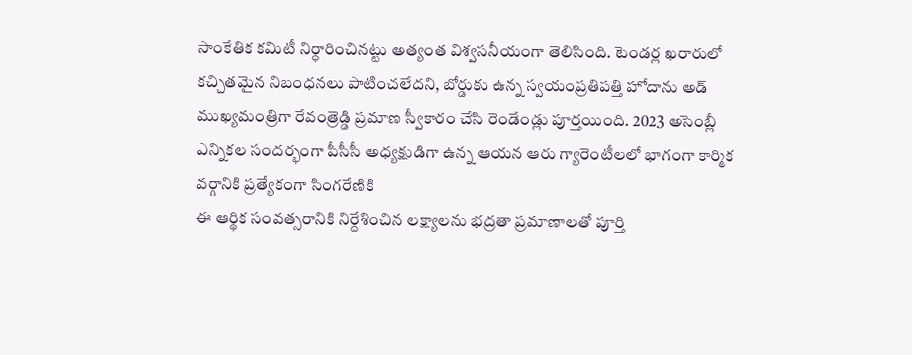సాంకేతిక కమిటీ నిర్ధారించినట్టు అత్యంత విశ్వసనీయంగా తెలిసింది. టెండర్ల ఖరారులో కచ్చితమైన నిబంధనలు పాటించలేదని, బోర్డుకు ఉన్న స్వయంప్రతిపత్తి హోదాను అడ్
ముఖ్యమంత్రిగా రేవంత్రెడ్డి ప్రమాణ స్వీకారం చేసి రెండేండ్లు పూర్తయింది. 2023 అసెంబ్లీ ఎన్నికల సందర్భంగా పీసీసీ అధ్యక్షుడిగా ఉన్న ఆయన ఆరు గ్యారెంటీలలో భాగంగా కార్మిక వర్గానికి ప్రత్యేకంగా సింగరేణికి
ఈ ఆర్థిక సంవత్సరానికి నిర్దేశించిన లక్ష్యాలను భద్రతా ప్రమాణాలతో పూర్తి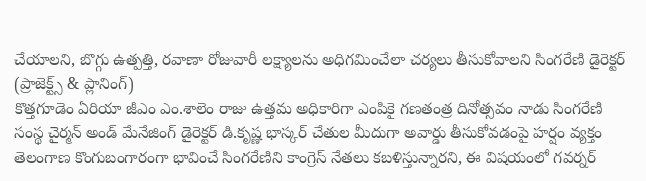చేయాలని, బొగ్గు ఉత్పత్తి, రవాణా రోజువారీ లక్ష్యాలను అధిగమించేలా చర్యలు తీసుకోవాలని సింగరేణి డైరెక్టర్ (ప్రాజెక్ట్స్ & ప్లానింగ్)
కొత్తగూడెం ఏరియా జీఎం ఎం.శాలెం రాజు ఉత్తమ అధికారిగా ఎంపికై గణతంత్ర దినోత్సవం నాడు సింగరేణి సంస్థ చైర్మన్ అండ్ మేనేజింగ్ డైరెక్టర్ డి.కృష్ణ భాస్కర్ చేతుల మీదుగా అవార్డు తీసుకోవడంపై హర్షం వ్యక్తం
తెలంగాణ కొంగుబంగారంగా భావించే సింగరేణిని కాంగ్రెస్ నేతలు కబళిస్తున్నారని, ఈ విషయంలో గవర్నర్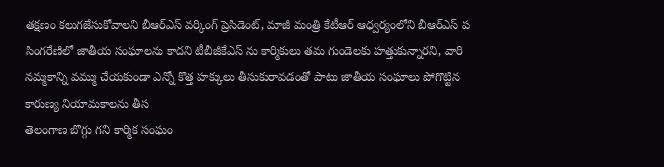తక్షణం కలుగజేసుకోవాలని బీఆర్ఎస్ వర్కింగ్ ప్రెసిడెంట్, మాజీ మంత్రి కేటీఆర్ ఆధ్వర్యంలోని బీఆర్ఎస్ ప
సింగరేణిలో జాతీయ సంఘాలను కాదని టీబీజీకేఎస్ ను కార్మికులు తమ గుండెలకు హత్తుకున్నారని, వారి నమ్మకాన్ని వమ్ము చేయకుండా ఎన్నో కొత్త హక్కులు తీసుకురావడంతో పాటు జాతీయ సంఘాలు పోగొట్టిన కారుణ్య నియామకాలను తీస
తెలంగాణ బొగ్గు గని కార్మిక సంఘం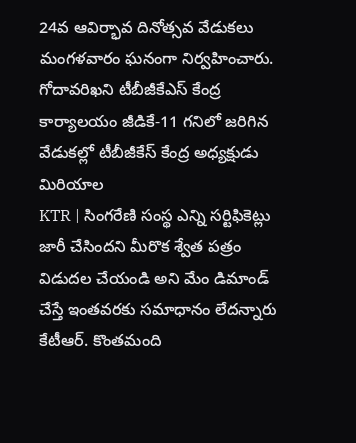24వ ఆవిర్భావ దినోత్సవ వేడుకలు మంగళవారం ఘనంగా నిర్వహించారు. గోదావరిఖని టీబీజీకేఎస్ కేంద్ర కార్యాలయం జీడికే-11 గనిలో జరిగిన వేడుకల్లో టీబీజీకేస్ కేంద్ర అధ్యక్షుడు మిరియాల
KTR | సింగరేణి సంస్థ ఎన్ని సర్టిఫికెట్లు జారీ చేసిందని మీరొక శ్వేత పత్రం విడుదల చేయండి అని మేం డిమాండ్ చేస్తే ఇంతవరకు సమాధానం లేదన్నారు కేటీఆర్. కొంతమంది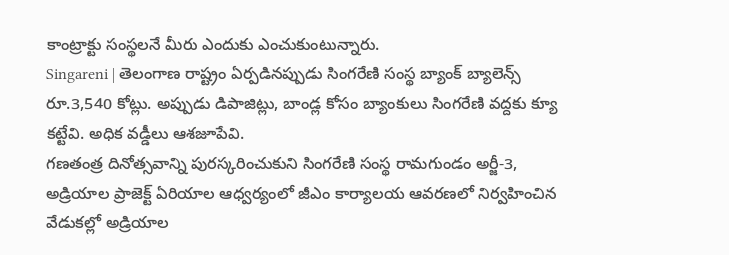కాంట్రాక్టు సంస్థలనే మీరు ఎందుకు ఎంచుకుంటున్నారు.
Singareni | తెలంగాణ రాష్ట్రం ఏర్పడినప్పుడు సింగరేణి సంస్థ బ్యాంక్ బ్యాలెన్స్ రూ.3,540 కోట్లు. అప్పుడు డిపాజిట్లు, బాండ్ల కోసం బ్యాంకులు సింగరేణి వద్దకు క్యూ కట్టేవి. అధిక వడ్డీలు ఆశజూపేవి.
గణతంత్ర దినోత్సవాన్ని పురస్కరించుకుని సింగరేణి సంస్థ రామగుండం అర్జీ-3, అడ్రియాల ప్రాజెక్ట్ ఏరియాల ఆధ్వర్యంలో జీఎం కార్యాలయ ఆవరణలో నిర్వహించిన వేడుకల్లో అడ్రియాల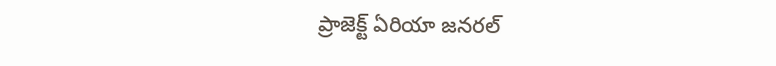ప్రాజెక్ట్ ఏరియా జనరల్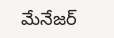మేనేజర్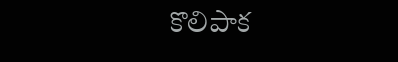కొలిపాక